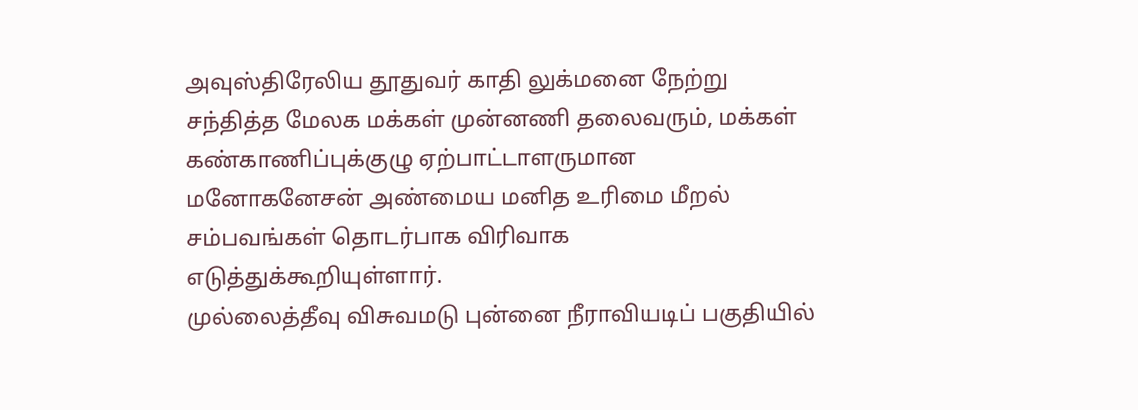அவுஸ்திரேலிய தூதுவர் காதி லுக்மனை நேற்று சந்தித்த மேலக மக்கள் முன்னணி தலைவரும், மக்கள் கண்காணிப்புக்குழு ஏற்பாட்டாளருமான மனோகனேசன் அண்மைய மனித உரிமை மீறல் சம்பவங்கள் தொடர்பாக விரிவாக எடுத்துக்கூறியுள்ளார்.
முல்லைத்தீவு விசுவமடு புன்னை நீராவியடிப் பகுதியில்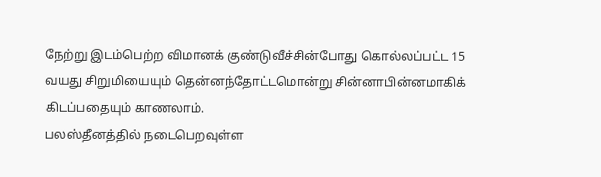நேற்று இடம்பெற்ற விமானக் குண்டுவீச்சின்போது கொல்லப்பட்ட 15 வயது சிறுமியையும் தென்னந்தோட்டமொன்று சின்னாபின்னமாகிக் கிடப்பதையும் காணலாம்.
பலஸ்தீனத்தில் நடைபெறவுள்ள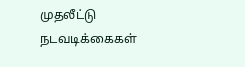முதலீட்டு நடவடிக்கைகள்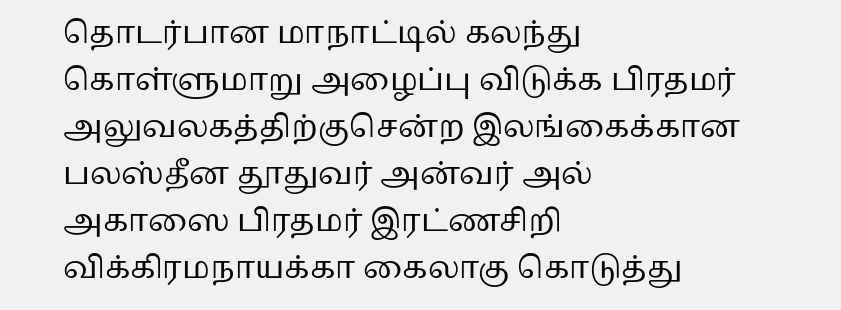தொடர்பான மாநாட்டில் கலந்து கொள்ளுமாறு அழைப்பு விடுக்க பிரதமர் அலுவலகத்திற்குசென்ற இலங்கைக்கான பலஸ்தீன தூதுவர் அன்வர் அல் அகாஸை பிரதமர் இரட்ணசிறி விக்கிரமநாயக்கா கைலாகு கொடுத்து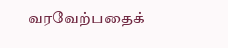வரவேற்பதைக்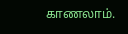காணலாம்.